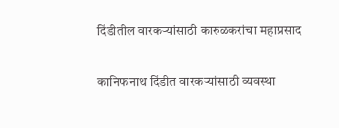दिंडीतील वारकऱ्यांसाठी कारुळकरांचा महाप्रसाद

कानिफनाथ दिंडीत वारकऱ्यांसाठी व्यवस्था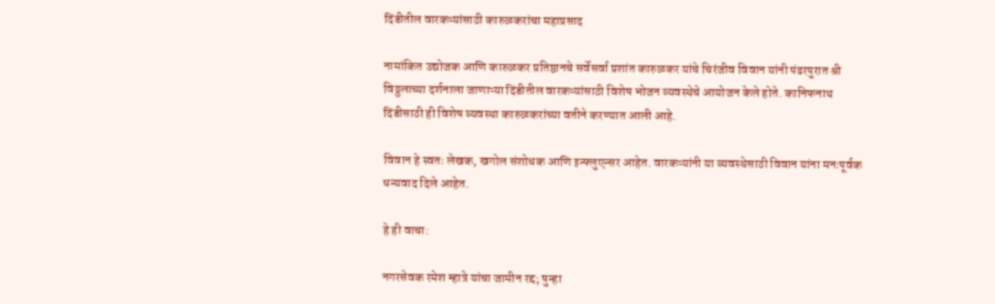दिंडीतील वारकऱ्यांसाठी कारुळकरांचा महाप्रसाद

नामांकित उद्योजक आणि कारुळकर प्रतिष्ठानचे सर्वेसर्वा प्रशांत कारुळकर यांचे चिरंजीव विवान यांनी पंढरपुरात श्री विठ्ठलाच्या दर्शनाला जाणाऱ्या दिंडीतील वारकऱ्यांसाठी विशेष भोजन व्यवस्थेचे आयोजन केले होते. कानिफनाथ दिंडीसाठी ही विशेष व्यवस्था कारुळकरांच्या वतीने करण्यात आली आहे.

विवान हे स्वतः लेखक, खगोल संशोधक आणि इन्फ्लुएन्सर आहेत. वारकऱ्यांनी या व्यवस्थेसाठी विवान यांना मनःपूर्वक धन्यवाद दिले आहेत.

हे ही वाचा:

नगरसेवक रमेश म्हात्रे यांचा जामीन रद्द; पुन्हा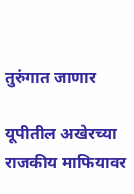तुरुंगात जाणार

यूपीतील अखेरच्या राजकीय माफियावर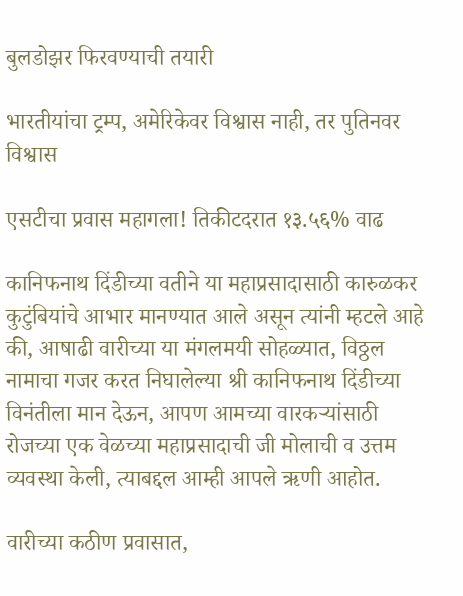बुलडोझर फिरवण्याची तयारी

भारतीयांचा ट्रम्प, अमेरिकेवर विश्वास नाही, तर पुतिनवर विश्वास

एसटीचा प्रवास महागला! तिकीटदरात १३.५६% वाढ

कानिफनाथ दिंडीच्या वतीने या महाप्रसादासाठी कारुळकर कुटुंबियांचे आभार मानण्यात आले असून त्यांनी म्हटले आहे की, आषाढी वारीच्या या मंगलमयी सोहळ्यात, विठ्ठल नामाचा गजर करत निघालेल्या श्री कानिफनाथ दिंडीच्या विनंतीला मान देऊन, आपण आमच्या वारकऱ्यांसाठी रोजच्या एक वेळच्या महाप्रसादाची जी मोलाची व उत्तम व्यवस्था केली, त्याबद्दल आम्ही आपले ऋणी आहोत.

वारीच्या कठीण प्रवासात,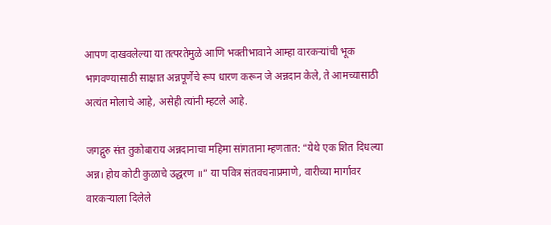आपण दाखवलेल्या या तत्परतेमुळे आणि भक्तीभावाने आम्हा वारकऱ्यांची भूक भागवण्यासाठी साक्षात अन्नपूर्णेचे रूप धारण करून जे अन्नदान केले, ते आमच्यासाठी अत्यंत मोलाचे आहे, असेही त्यांनी म्हटले आहे.

जगद्गुरु संत तुकोबाराय अन्नदानाचा महिमा सांगताना म्हणतात: “येथे एक शित दिधल्या अन्न। होय कोटी कुळाचे उद्धरण ॥” या पवित्र संतवचनाप्रमाणे, वारीच्या मार्गावर वारकऱ्याला दिलेले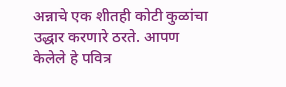अन्नाचे एक शीतही कोटी कुळांचा उद्धार करणारे ठरते. आपण केलेले हे पवित्र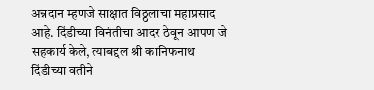अन्नदान म्हणजे साक्षात विठ्ठलाचा महाप्रसाद आहे. दिंडीच्या विनंतीचा आदर ठेवून आपण जे सहकार्य केले, त्याबद्दल श्री कानिफनाथ दिंडीच्या वतीने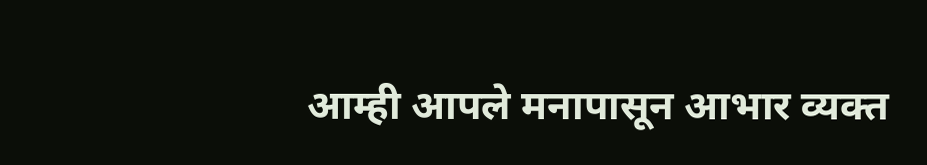आम्ही आपले मनापासून आभार व्यक्त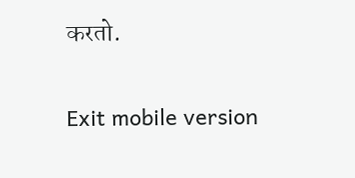करतो.

Exit mobile version